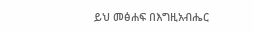ይህ መፅሐፍ በእግዚአብሔር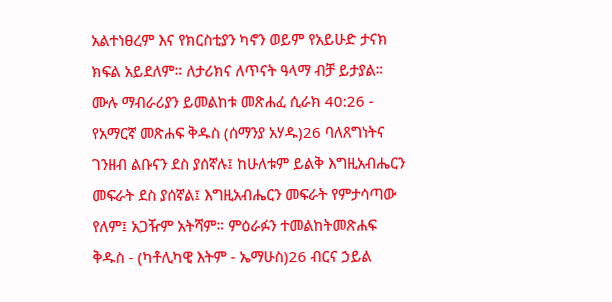አልተነፀረም እና የክርስቲያን ካኖን ወይም የአይሁድ ታናክ ክፍል አይደለም። ለታሪክና ለጥናት ዓላማ ብቻ ይታያል። ሙሉ ማብራሪያን ይመልከቱ መጽሐፈ ሲራክ 40:26 - የአማርኛ መጽሐፍ ቅዱስ (ሰማንያ አሃዱ)26 ባለጸግነትና ገንዘብ ልቡናን ደስ ያሰኛሉ፤ ከሁለቱም ይልቅ እግዚአብሔርን መፍራት ደስ ያሰኛል፤ እግዚአብሔርን መፍራት የምታሳጣው የለም፤ አጋዥም አትሻም። ምዕራፉን ተመልከትመጽሐፍ ቅዱስ - (ካቶሊካዊ እትም - ኤማሁስ)26 ብርና ኃይል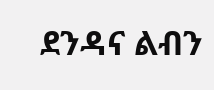ደንዳና ልብን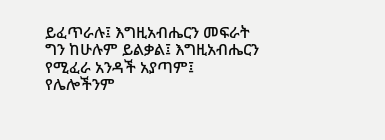ይፈጥራሉ፤ እግዚአብሔርን መፍራት ግን ከሁሉም ይልቃል፤ እግዚአብሔርን የሚፈራ አንዳች አያጣም፤ የሌሎችንም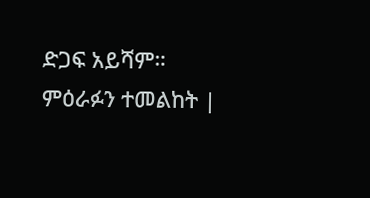ድጋፍ አይሻም። ምዕራፉን ተመልከት |